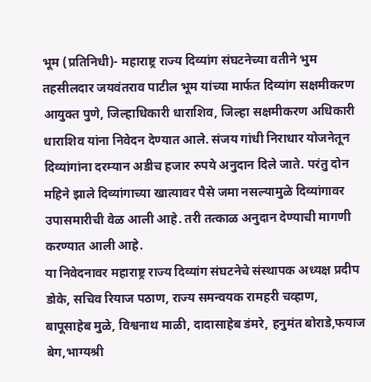भूम (प्रतिनिधी)- महाराष्ट्र राज्य दिव्यांग संघटनेच्या वतीने भुम तहसीलदार जयवंतराव पाटील भूम यांच्या मार्फत दिव्यांग सक्षमीकरण आयुक्त पुणे, जिल्हाधिकारी धाराशिव, जिल्हा सक्षमीकरण अधिकारी धाराशिव यांना निवेदन देण्यात आले. संजय गांधी निराधार योजनेतून दिव्यांगांना दरम्यान अडीच हजार रुपये अनुदान दिले जाते. परंतु दोन महिने झाले दिव्यांगाच्या खात्यावर पैसे जमा नसल्यामुळे दिव्यांगावर उपासमारीची वेळ आली आहे. तरी तत्काळ अनुदान देण्याची मागणी करण्यात आली आहे.
या निवेदनावर महाराष्ट्र राज्य दिव्यांग संघटनेचे संस्थापक अध्यक्ष प्रदीप डोके, सचिव रियाज पठाण, राज्य समन्वयक रामहरी चव्हाण, बापूसाहेब मुळे, विश्वनाथ माळी, दादासाहेब डंमरे, हनुमंत बोराडे,फयाज बेग,भाग्यश्री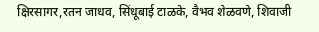क्षिरसागर,रतन जाधव, सिंधूबाई टाळके, वैभव शेळवणे, शिवाजी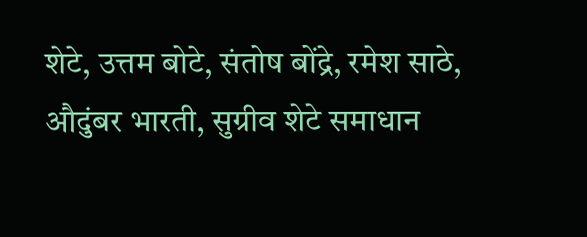शेटे, उत्तम बोटे, संतोष बोंद्रे, रमेश साठे, औदुंबर भारती, सुग्रीव शेटे समाधान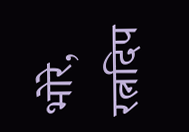भोरे, रत्नदिप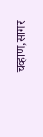चव्हाण,सागर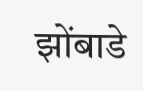झोंबाडे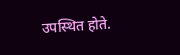उपस्थित होते.